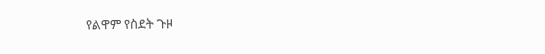የልዋም የስደት ጉዞ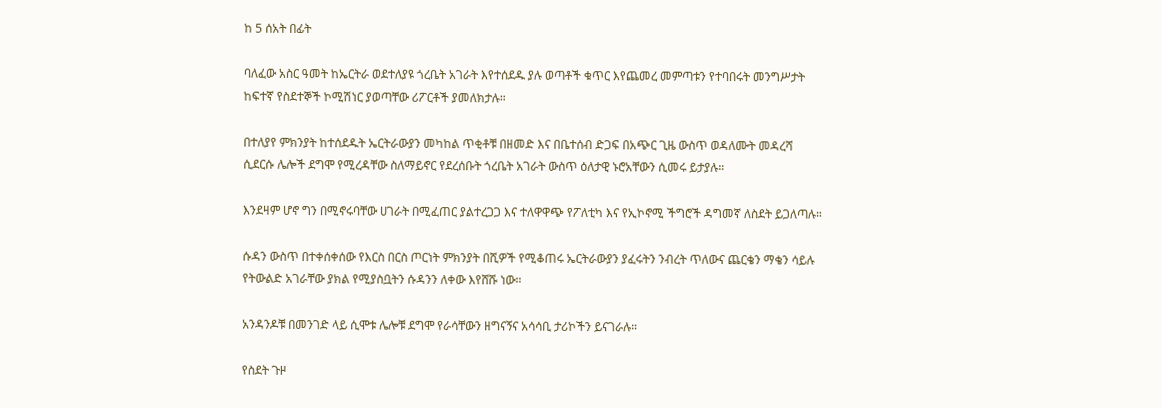ከ 5 ሰአት በፊት

ባለፈው አስር ዓመት ከኤርትራ ወደተለያዩ ጎረቤት አገራት እየተሰደዱ ያሉ ወጣቶች ቁጥር እየጨመረ መምጣቱን የተባበሩት መንግሥታት ከፍተኛ የስደተኞች ኮሚሽነር ያወጣቸው ሪፖርቶች ያመለክታሉ።

በተለያየ ምክንያት ከተሰደዱት ኤርትራውያን መካከል ጥቂቶቹ በዘመድ እና በቤተሰብ ድጋፍ በአጭር ጊዜ ውስጥ ወዳለሙት መዳረሻ ሲደርሱ ሌሎች ደግሞ የሚረዳቸው ስለማይኖር የደረሰቡት ጎረቤት አገራት ውስጥ ዕለታዊ ኑሮአቸውን ሲመሩ ይታያሉ።

እንደዛም ሆኖ ግን በሚኖሩባቸው ሀገራት በሚፈጠር ያልተረጋጋ እና ተለዋዋጭ የፖለቲካ እና የኢኮኖሚ ችግሮች ዳግመኛ ለስደት ይጋለጣሉ።

ሱዳን ውስጥ በተቀሰቀሰው የእርስ በርስ ጦርነት ምክንያት በሺዎች የሚቆጠሩ ኤርትራውያን ያፈሩትን ንብረት ጥለውና ጨርቄን ማቄን ሳይሉ የትውልድ አገራቸው ያክል የሚያስቧትን ሱዳንን ለቀው እየሸሹ ነው።

አንዳንዶቹ በመንገድ ላይ ሲሞቱ ሌሎቹ ደግሞ የራሳቸውን ዘግናኝና አሳሳቢ ታሪኮችን ይናገራሉ።

የስደት ጉዞ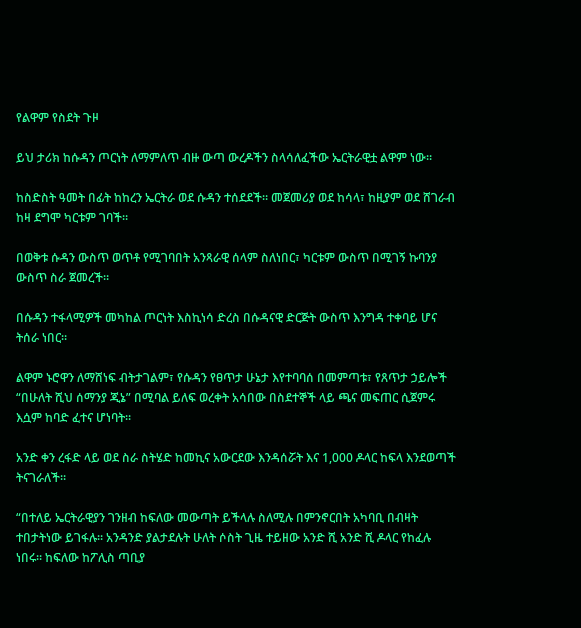የልዋም የስደት ጉዞ

ይህ ታሪክ ከሱዳን ጦርነት ለማምለጥ ብዙ ውጣ ውረዶችን ስላሳለፈችው ኤርትራዊቷ ልዋም ነው።

ከስድስት ዓመት በፊት ከከረን ኤርትራ ወደ ሱዳን ተሰደደች። መጀመሪያ ወደ ከሳላ፣ ከዚያም ወደ ሸገራብ ከዛ ደግሞ ካርቱም ገባች።

በወቅቱ ሱዳን ውስጥ ወጥቶ የሚገባበት አንጻራዊ ሰላም ስለነበር፣ ካርቱም ውስጥ በሚገኝ ኩባንያ ውስጥ ስራ ጀመረች።

በሱዳን ተፋላሚዎች መካከል ጦርነት እስኪነሳ ድረስ በሱዳናዊ ድርጅት ውስጥ እንግዳ ተቀባይ ሆና ትሰራ ነበር።

ልዋም ኑሮዋን ለማሸነፍ ብትታገልም፣ የሱዳን የፀጥታ ሁኔታ እየተባባሰ በመምጣቱ፣ የጸጥታ ኃይሎች “በሁለት ሺህ ሰማንያ ጂኔ” በሚባል ይለፍ ወረቀት አሳበው በስደተኞች ላይ ጫና መፍጠር ሲጀምሩ እሷም ከባድ ፈተና ሆነባት።

አንድ ቀን ረፋድ ላይ ወደ ስራ ስትሄድ ከመኪና አውርደው እንዳሰሯት እና 1,000 ዶላር ከፍላ እንደወጣች ትናገራለች።

“በተለይ ኤርትራዊያን ገንዘብ ከፍለው መውጣት ይችላሉ ስለሚሉ በምንኖርበት አካባቢ በብዛት ተበታትነው ይገፋሉ። አንዳንድ ያልታደሉት ሁለት ሶስት ጊዜ ተይዘው አንድ ሺ አንድ ሺ ዶላር የከፈሉ ነበሩ። ከፍለው ከፖሊስ ጣቢያ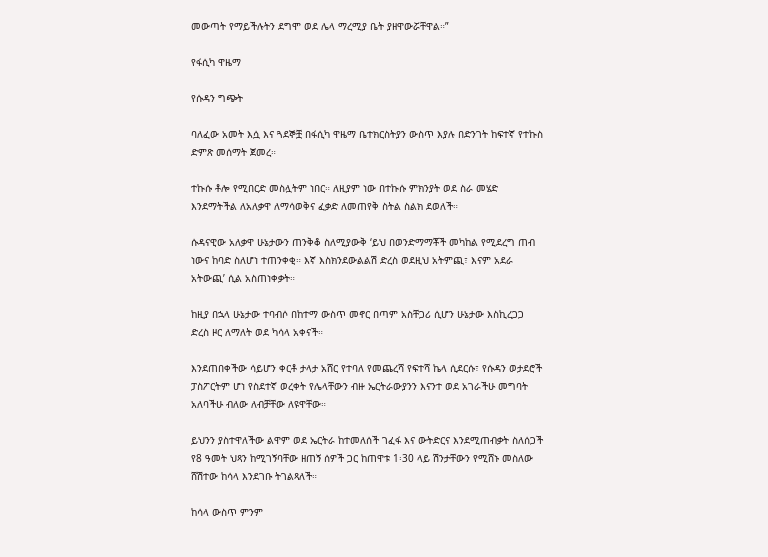መውጣት የማይችሉትን ደግሞ ወደ ሌላ ማረሚያ ቤት ያዘዋውሯቸዋል።”

የፋሲካ ዋዜማ

የሱዳን ግጭት

ባለፈው አመት እሷ እና ጓደኞቿ በፋሲካ ዋዜማ ቤተክርስትያን ውስጥ እያሉ በድንገት ከፍተኛ የተኩስ ድምጽ መሰማት ጀመረ።

ተኩሱ ቶሎ የሚበርድ መስሏትም ነበር። ለዚያም ነው በተኩሱ ምክንያት ወደ ስራ መሄድ እንደማትችል ለአለቃዋ ለማሳወቅና ፈቃድ ለመጠየቅ ስትል ስልክ ደወለች።

ሱዳናዊው አለቃዋ ሁኔታውን ጠንቅቆ ስለሚያውቅ ‘ይህ በወንድማማቾች መካከል የሚደረግ ጠብ ነውና ከባድ ስለሆነ ተጠንቀቂ። እኛ እስክንደውልልሽ ድረስ ወደዚህ አትምጪ፣ እናም አደራ አትውጪ’ ሲል አስጠነቀቃት።

ከዚያ በኋላ ሁኔታው ተባብሶ በከተማ ውስጥ መኖር በጣም አስቸጋሪ ሲሆን ሁኔታው እስኪረጋጋ ድረስ ዞር ለማለት ወደ ካሳላ አቀናች።

እንደጠበቀችው ሳይሆን ቀርቶ ታላታ አሸር የተባለ የመጨረሻ የፍተሻ ኬላ ሲደርሱ፣ የሱዳን ወታደሮች ፓስፖርትም ሆነ የስደተኛ ወረቀት የሌላቸውን ብዙ ኤርትራውያንን እናንተ ወደ አገራችሁ መግባት አለባችሁ ብለው ለብቻቸው ለዩዋቸው።

ይህንን ያስተዋለችው ልዋም ወደ ኤርትራ ከተመለሰች ገፈፋ እና ውትድርና እንደሚጠብቃት ስለሰጋች የ8 ዓመት ህጻን ከሚገኝባቸው ዘጠኝ ሰዎች ጋር ከጠዋቱ 1፡30 ላይ ሽንታቸውን የሚሸኑ መስለው ሸሽተው ከሳላ እንደገቡ ትገልጻለች።

ከሳላ ውስጥ ምንም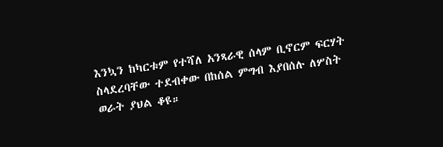እንኳን ከካርቱም የተሻለ አንጻራዊ ሰላም ቢኖርም ፍርሃት ስላደረባቸው ተደብቀው በከሰል ምግብ እያበሰሉ ለሦስት ወራት ያህል ቆዩ።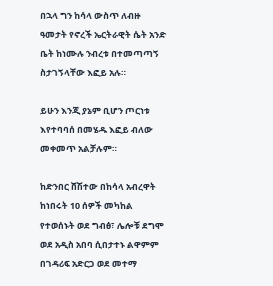በኋላ ግን ከሳላ ውስጥ ለብዙ ዓመታት የኖረች ኤርትራዊት ሴት አንድ ቤት ከነሙሉ ንብረቱ በተመጣጣኝ ስታገኝላቸው እፎይ አሉ።

ይሁን እንጂ ያኔም ቢሆን ጦርነቱ እየተባባሰ በመሄዱ እፎይ ብለው መቀመጥ አልቻሉም።

ከድንበር ሸሽተው በከሳላ አብረዋት ከነበሩት 10 ሰዎች መካከል የተወሰኑት ወደ ግብፅ፣ ሌሎቹ ደግሞ ወደ አዲስ አበባ ሲበታተኑ ልዋምም በገዳሪፍ አድርጋ ወደ መተማ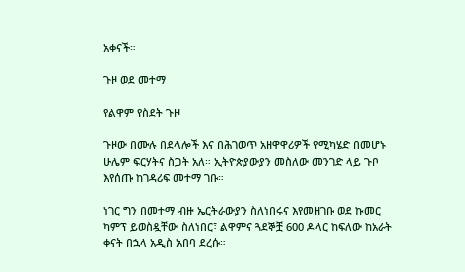አቀናች።

ጉዞ ወደ መተማ

የልዋም የስደት ጉዞ

ጉዞው በሙሉ በደላሎች እና በሕገወጥ አዘዋዋሪዎች የሚካሄድ በመሆኑ ሁሌም ፍርሃትና ስጋት አለ። ኢትዮጵያውያን መስለው መንገድ ላይ ጉቦ እየሰጡ ከገዳሪፍ መተማ ገቡ።

ነገር ግን በመተማ ብዙ ኤርትራውያን ስለነበሩና እየመዘገቡ ወደ ኩመር ካምፕ ይወስዷቸው ስለነበር፣ ልዋምና ጓደኞቿ 600 ዶላር ከፍለው ከአራት ቀናት በኋላ አዲስ አበባ ደረሱ።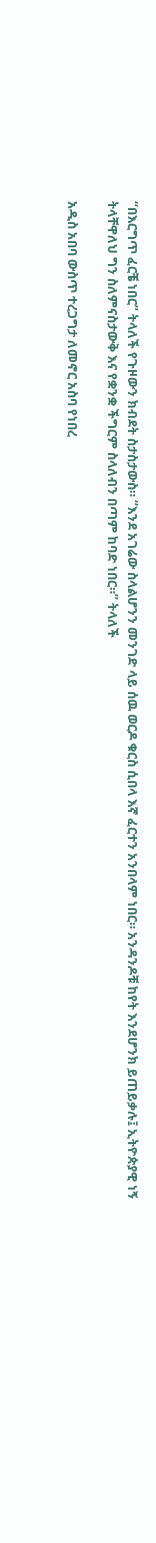“በእርግጥ ፈርቼ ነበር” ትላለች የጉዞውን ክብደት ስታስታውስ። “እንደ አገሬው ስላልሆንን መንገድ ላይ ሰዉ ወርዶ ቁርስ ሲበላ እኛ ፈርተን አንበላም ነበር። አንዳንዶቹ ከየት እንደሆንክ ይጠይቃሉ፤ ኢትዮጵያዊ ነኝ ትላቸዋለህ ግን ስለምናስታውቅ እና የቋንቋ ችግርም ስላለብን በጣም ከባድ ነበር።” ትላለች

አዲስ አበባ ውስጥ ተረጋግታ ለመኖር አስባ የነበረ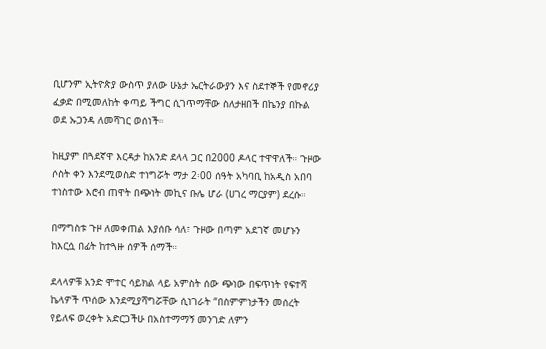ቢሆንም ኢትዮጵያ ውስጥ ያለው ሁኔታ ኤርትራውያን እና ስደተኞች የመኖሪያ ፈቃድ በሚመለከት ቀጣይ ችግር ሲገጥማቸው ስለታዘበች በኬንያ በኩል ወደ ኡጋንዳ ለመሻገር ወሰነች።

ከዚያም በጓደኛዋ እርዳታ ከአንድ ደላላ ጋር በ2000 ዶላር ተዋዋለች። ጉዞው ሶስት ቀን እንደሚወስድ ተነግሯት ማታ 2፡00 ሰዓት አካባቢ ከአዲስ አበባ ተነስተው እሮብ ጠዋት በጭነት መኪና ቡሌ ሆራ (ሀገረ ማርያም) ደረሱ።

በማግስቱ ጉዞ ለመቀጠል እያሰቡ ሳለ፣ ጉዞው በጣም አደገኛ መሆኑን ከእርሷ በፊት ከተጓዙ ሰዎች ሰማች።

ደላላዎቹ አንድ ሞተር ሳይክል ላይ አምስት ሰው ጭነው በፍጥነት የፍተሻ ኬላዎች ጥሰው እንደሚያሻግሯቸው ሲነገራት “በስምምነታችን መሰረት የይለፍ ወረቀት አድርጋችሁ በአስተማማኝ መንገድ ለምን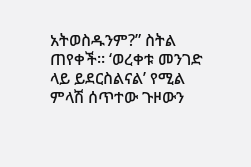አትወስዱንም?” ስትል ጠየቀች። ‘ወረቀቱ መንገድ ላይ ይደርስልናል’ የሚል ምላሽ ሰጥተው ጉዞውን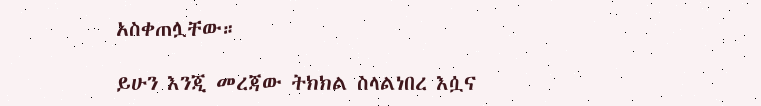አስቀጠሏቸው።

ይሁን እንጂ መረጃው ትክክል ስላልነበረ እሷና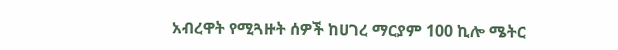አብረዋት የሚጓዙት ሰዎች ከሀገረ ማርያም 100 ኪሎ ሜትር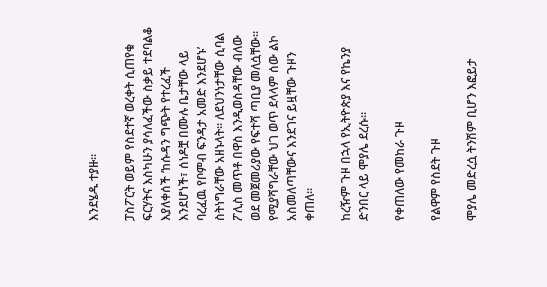እንደሄዱ ተያዙ።

ፓስፖርት ወይም የስደተኛ ወረቀት ሲጠየቁ ፍርሃትና እስካሁን ያሳለፈችው ስቃይ ተደባልቆ እያለቀሰች ‘ከሱዳን ግጭት የተረፈች እንደሆነች፣ ሰነዶቿ በሙሉ ቤታቸው ላይ ባረፈዉ የቦምብ ፍንዳታ አመድ እንደሆኑ’ ስትነግራቸው አዘኑላት። ለደህንነታቸው ሲባል ፖሊስ መጥቶ በዋስ እንዲወስዳቸው ብለው ወደ መጀመሪያው የፍተሻ ጣቢያ መለሷቸው። የሚያሻግራቸው ህገ ወጥ ደላላም ሰው ልኮ አስመለጣቸውና እንደገና ይዟቸው ጉዞን ቀጠለ።

ከረዥም ጉዞ በኋላ የኢትዮጵያ እና የኬንያ ድንበር ላይ ሞያሌ ደረሱ።

የቀጠለው የመከራ ጉዞ

የልዋም የስደት ጉዞ

ሞያሌ መድረሷ ትንሽም ቢሆን እፎይታ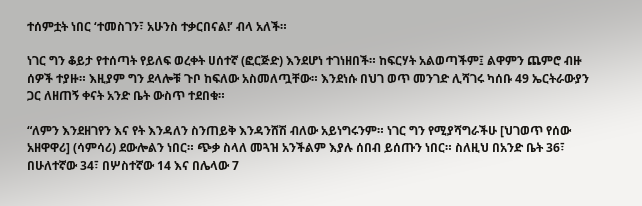ተሰምቷት ነበር ‘ተመስገን፣ አሁንስ ተቃርበናል!’ ብላ አለች።

ነገር ግን ቆይታ የተሰጣት የይለፍ ወረቀት ሀሰተኛ (ፎርጅድ) እንደሆነ ተገነዘበች። ከፍርሃት አልወጣችም፤ ልዋምን ጨምሮ ብዙ ሰዎች ተያዙ። እዚያም ግን ደላሎቹ ጉቦ ከፍለው አስመለጧቸው። እንደነሱ በህገ ወጥ መንገድ ሊሻገሩ ካሰቡ 49 ኤርትራውያን ጋር ለዘጠኝ ቀናት አንድ ቤት ውስጥ ተደበቁ።

“ለምን እንደዘገየን እና የት እንዳለን ስንጠይቅ እንዳንሸሽ ብለው አይነግሩንም። ነገር ግን የሚያሻግራችሁ [ህገወጥ የሰው አዘዋዋሪ] (ሳምሳሪ) ደውሎልን ነበር። ጭቃ ስላለ መጓዝ አንችልም እያሉ ሰበብ ይሰጡን ነበር። ስለዚህ በአንድ ቤት 36፣ በሁለተኛው 34፣ በሦስተኛው 14 እና በሌላው 7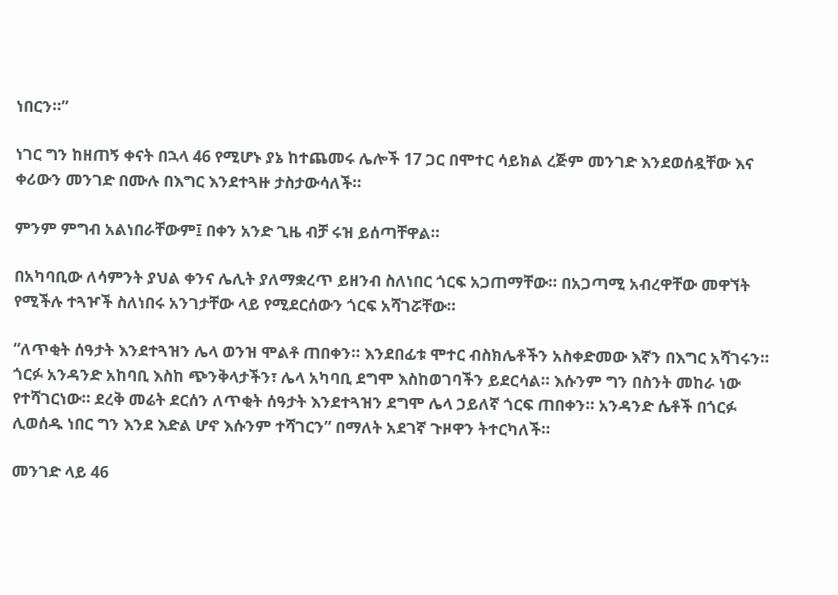ነበርን።”

ነገር ግን ከዘጠኝ ቀናት በኋላ 46 የሚሆኑ ያኔ ከተጨመሩ ሌሎች 17 ጋር በሞተር ሳይክል ረጅም መንገድ እንደወሰዷቸው እና ቀሪውን መንገድ በሙሉ በእግር እንደተጓዙ ታስታውሳለች።

ምንም ምግብ አልነበራቸውም፤ በቀን አንድ ጊዜ ብቻ ሩዝ ይሰጣቸዋል።

በአካባቢው ለሳምንት ያህል ቀንና ሌሊት ያለማቋረጥ ይዘንብ ስለነበር ጎርፍ አጋጠማቸው። በአጋጣሚ አብረዋቸው መዋኘት የሚችሉ ተጓዦች ስለነበሩ አንገታቸው ላይ የሚደርሰውን ጎርፍ አሻገሯቸው።

“ለጥቂት ሰዓታት እንደተጓዝን ሌላ ወንዝ ሞልቶ ጠበቀን። እንደበፊቱ ሞተር ብስክሌቶችን አስቀድመው እኛን በእግር አሻገሩን። ጎርፉ አንዳንድ አከባቢ እስከ ጭንቅላታችን፣ ሌላ አካባቢ ደግሞ እስከወገባችን ይደርሳል። እሱንም ግን በስንት መከራ ነው የተሻገርነው። ደረቅ መሬት ደርሰን ለጥቂት ሰዓታት እንደተጓዝን ደግሞ ሌላ ኃይለኛ ጎርፍ ጠበቀን። አንዳንድ ሴቶች በጎርፉ ሊወሰዱ ነበር ግን እንደ እድል ሆኖ እሱንም ተሻገርን” በማለት አደገኛ ጉዞዋን ትተርካለች።

መንገድ ላይ 46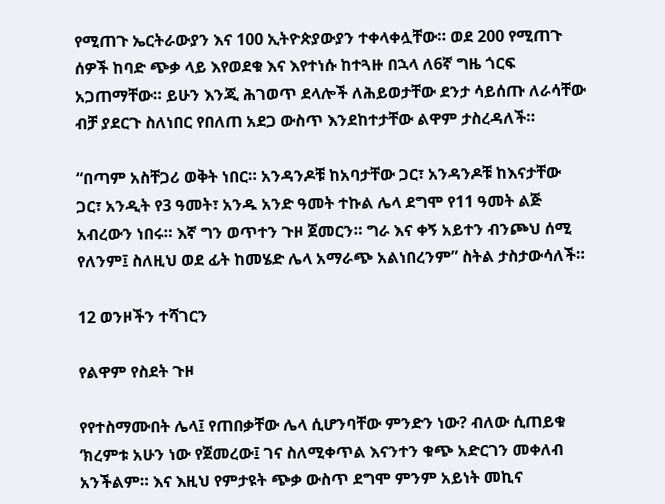የሚጠጉ ኤርትራውያን እና 100 ኢትዮጵያውያን ተቀላቀሏቸው። ወደ 200 የሚጠጉ ሰዎች ከባድ ጭቃ ላይ እየወደቁ እና እየተነሱ ከተጓዙ በኋላ ለ6ኛ ግዜ ጎርፍ አጋጠማቸው። ይሁን እንጂ ሕገወጥ ደላሎች ለሕይወታቸው ደንታ ሳይሰጡ ለራሳቸው ብቻ ያደርጉ ስለነበር የበለጠ አደጋ ውስጥ እንደከተታቸው ልዋም ታስረዳለች።

“በጣም አስቸጋሪ ወቅት ነበር። አንዳንዶቹ ከአባታቸው ጋር፣ አንዳንዶቹ ከእናታቸው ጋር፣ አንዲት የ3 ዓመት፣ አንዱ አንድ ዓመት ተኩል ሌላ ደግሞ የ11 ዓመት ልጅ አብረውን ነበሩ። እኛ ግን ወጥተን ጉዞ ጀመርን። ግራ እና ቀኝ አይተን ብንጮህ ሰሚ የለንም፤ ስለዚህ ወደ ፊት ከመሄድ ሌላ አማራጭ አልነበረንም” ስትል ታስታውሳለች።

12 ወንዞችን ተሻገርን

የልዋም የስደት ጉዞ

የየተስማሙበት ሌላ፤ የጠበቃቸው ሌላ ሲሆንባቸው ምንድን ነው? ብለው ሲጠይቁ ‘ክረምቱ አሁን ነው የጀመረው፤ ገና ስለሚቀጥል እናንተን ቁጭ አድርገን መቀለብ አንችልም። እና እዚህ የምታዩት ጭቃ ውስጥ ደግሞ ምንም አይነት መኪና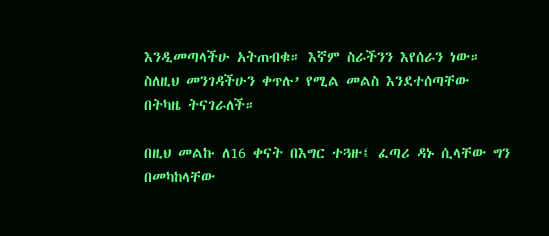እንዲመጣላችሁ አትጠብቁ። እኛም ስራችንን እየሰራን ነው። ስለዚህ መንገዳችሁን ቀጥሉ’ የሚል መልስ እንደተሰጣቸው በትካዜ ትናገራለች።

በዚህ መልኩ ለ16 ቀናት በእግር ተጓዙ፤ ፈጣሪ ዳኑ ሲላቸው ግን በመካከላቸው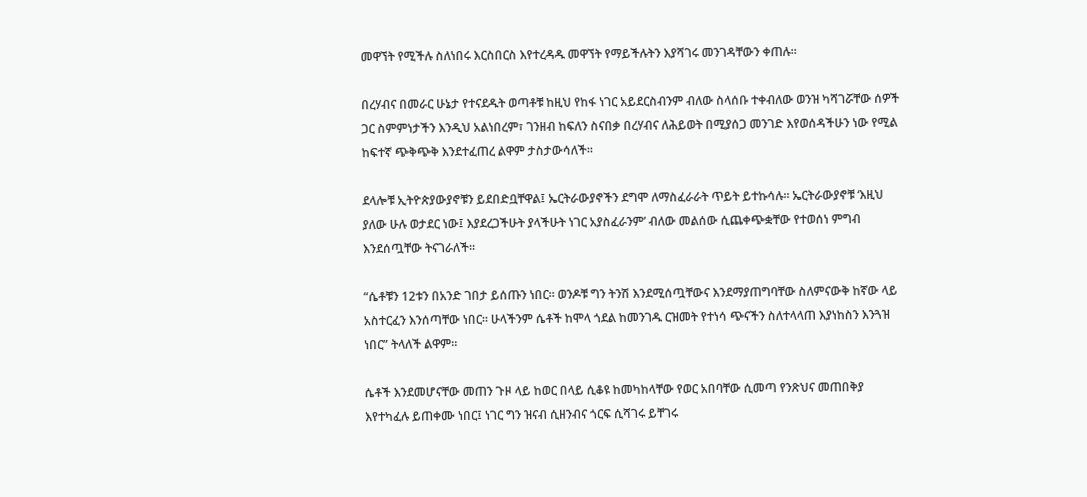መዋኘት የሚችሉ ስለነበሩ እርስበርስ እየተረዳዱ መዋኘት የማይችሉትን እያሻገሩ መንገዳቸውን ቀጠሉ።

በረሃብና በመራር ሁኔታ የተናደዱት ወጣቶቹ ከዚህ የከፋ ነገር አይደርስብንም ብለው ስላሰቡ ተቀብለው ወንዝ ካሻገሯቸው ሰዎች ጋር ስምምነታችን እንዲህ አልነበረም፣ ገንዘብ ከፍለን ስናበቃ በረሃብና ለሕይወት በሚያሰጋ መንገድ እየወሰዳችሁን ነው የሚል ከፍተኛ ጭቅጭቅ እንደተፈጠረ ልዋም ታስታውሳለች።

ደላሎቹ ኢትዮጵያውያኖቹን ይደበድቧቸዋል፤ ኤርትራውያኖችን ደግሞ ለማስፈራራት ጥይት ይተኩሳሉ። ኤርትራውያኖቹ ‘እዚህ ያለው ሁሉ ወታደር ነው፤ እያደረጋችሁት ያላችሁት ነገር አያስፈራንም’ ብለው መልሰው ሲጨቀጭቋቸው የተወሰነ ምግብ እንደሰጧቸው ትናገራለች።

“ሴቶቹን 12ቱን በአንድ ገበታ ይሰጡን ነበር። ወንዶቹ ግን ትንሽ እንደሚሰጧቸውና እንደማያጠግባቸው ስለምናውቅ ከኛው ላይ አስተርፈን እንሰጣቸው ነበር። ሁላችንም ሴቶች ከሞላ ጎደል ከመንገዱ ርዝመት የተነሳ ጭናችን ስለተላላጠ እያነከስን እንጓዝ ነበር” ትላለች ልዋም።

ሴቶች እንደመሆናቸው መጠን ጉዞ ላይ ከወር በላይ ሲቆዩ ከመካከላቸው የወር አበባቸው ሲመጣ የንጽህና መጠበቅያ እየተካፈሉ ይጠቀሙ ነበር፤ ነገር ግን ዝናብ ሲዘንብና ጎርፍ ሲሻገሩ ይቸገሩ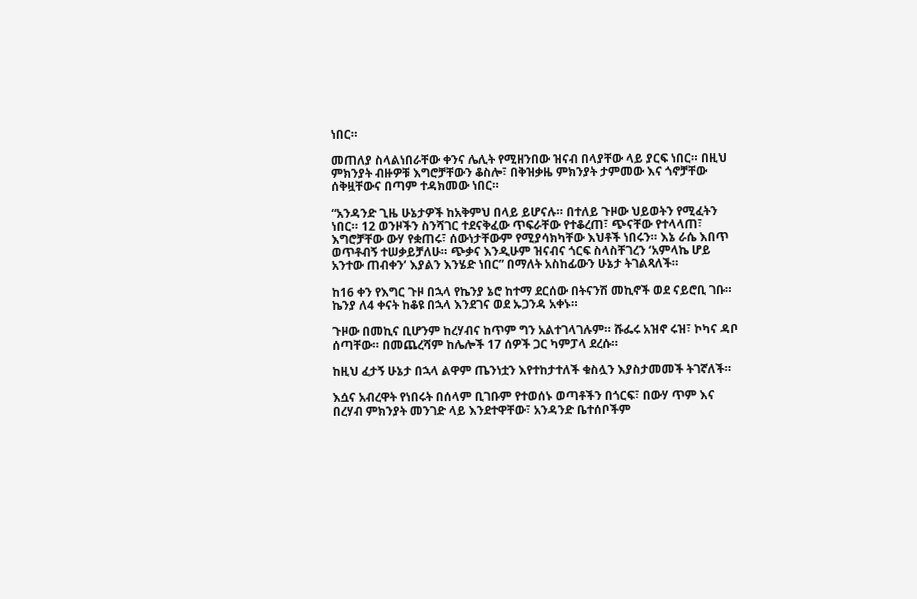ነበር።

መጠለያ ስላልነበራቸው ቀንና ሌሊት የሚዘንበው ዝናብ በላያቸው ላይ ያርፍ ነበር። በዚህ ምክንያት ብዙዎቹ እግሮቻቸውን ቆስሎ፣ በቅዝቃዜ ምክንያት ታምመው እና ጎኖቻቸው ሰቅዟቸውና በጣም ተዳክመው ነበር።

“አንዳንድ ጊዜ ሁኔታዎች ከአቅምህ በላይ ይሆናሉ። በተለይ ጉዞው ህይወትን የሚፈትን ነበር። 12 ወንዞችን ስንሻገር ተደናቅፈው ጥፍራቸው የተቆረጠ፣ ጭናቸው የተላላጠ፣ እግሮቻቸው ውሃ የቋጠሩ፣ ሰውነታቸውም የሚያሳክካቸው እህቶች ነበሩን። እኔ ራሴ እበጥ ወጥቶብኝ ተሠቃይቻለሁ። ጭቃና እንዲሁም ዝናብና ጎርፍ ስላስቸገረን ‘አምላኬ ሆይ አንተው ጠብቀን’ እያልን እንሄድ ነበር” በማለት አስከፊውን ሁኔታ ትገልጻለች።

ከ16 ቀን የእግር ጉዞ በኋላ የኬንያ ኔሮ ከተማ ደርሰው በትናንሽ መኪኖች ወደ ናይሮቢ ገቡ። ኬንያ ለ4 ቀናት ከቆዩ በኋላ እንደገና ወደ ኡጋንዳ አቀኑ።

ጉዞው በመኪና ቢሆንም ከረሃብና ከጥም ግን አልተገላገሉም። ሹፌሩ አዝኖ ሩዝ፣ ኮካና ዳቦ ሰጣቸው። በመጨረሻም ከሌሎች 17 ሰዎች ጋር ካምፓላ ደረሱ።

ከዚህ ፈታኝ ሁኔታ በኋላ ልዋም ጤንነቷን እየተከታተለች ቁስሏን እያስታመመች ትገኛለች።

እሷና አብረዋት የነበሩት በሰላም ቢገቡም የተወሰኑ ወጣቶችን በጎርፍ፣ በውሃ ጥም እና በረሃብ ምክንያት መንገድ ላይ እንደተዋቸው፣ አንዳንድ ቤተሰቦችም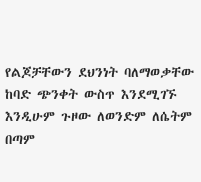የልጆቻቸውን ደህንነት ባለማወቃቸው ከባድ ጭንቀት ውስጥ እንደሚገኙ እንዲሁም ጉዞው ለወንድም ለሴትም በጣም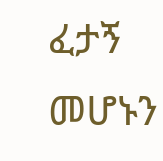ፈታኝ መሆኑን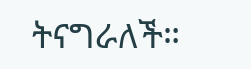ትናግራለች።